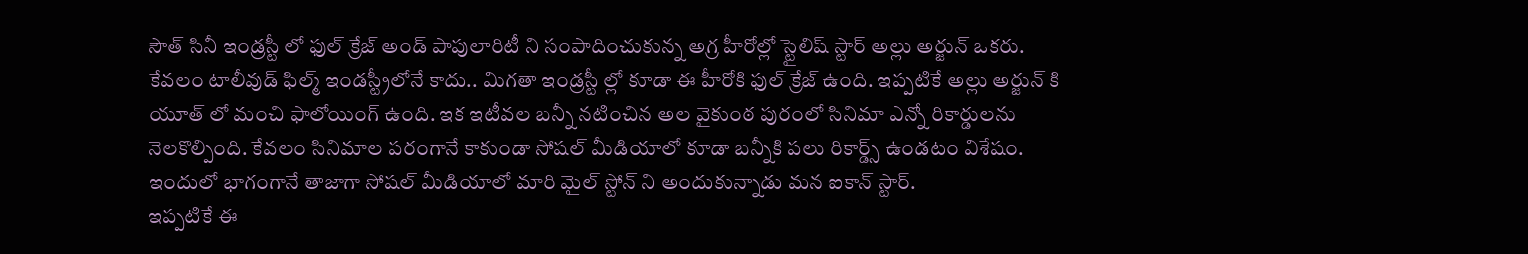సౌత్ సినీ ఇండ్రస్టీ లో ఫుల్ క్రేజ్ అండ్ పాపులారిటీ ని సంపాదించుకున్న అగ్ర హీరోల్లో స్టైలిష్ స్టార్ అల్లు అర్జున్ ఒకరు. కేవలం టాలీవుడ్ ఫిల్మ్ ఇండస్ట్రీలోనే కాదు.. మిగతా ఇండ్రస్టీ ల్లో కూడా ఈ హీరోకి ఫుల్ క్రేజ్ ఉంది. ఇప్పటికే అల్లు అర్జున్ కి యూత్ లో మంచి ఫాలోయింగ్ ఉంది. ఇక ఇటీవల బన్నీ నటించిన అల వైకుంఠ పురంలో సినిమా ఎన్నో రికార్డులను నెలకొల్పింది. కేవలం సినిమాల పరంగానే కాకుండా సోషల్ మీడియాలో కూడా బన్నీకి పలు రికార్డ్స్ ఉండటం విశేషం. ఇందులో భాగంగానే తాజాగా సోషల్ మీడియాలో మారి మైల్ స్టోన్ ని అందుకున్నాడు మన ఐకాన్ స్టార్.
ఇప్పటికే ఈ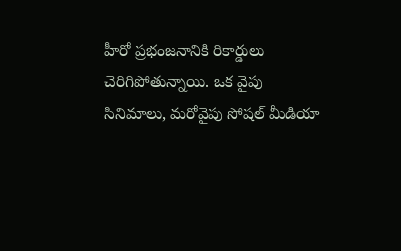హీరో ప్రభంజనానికి రికార్డులు చెరిగిపోతున్నాయి. ఒక వైపు సినిమాలు, మరోవైపు సోషల్ మీడియా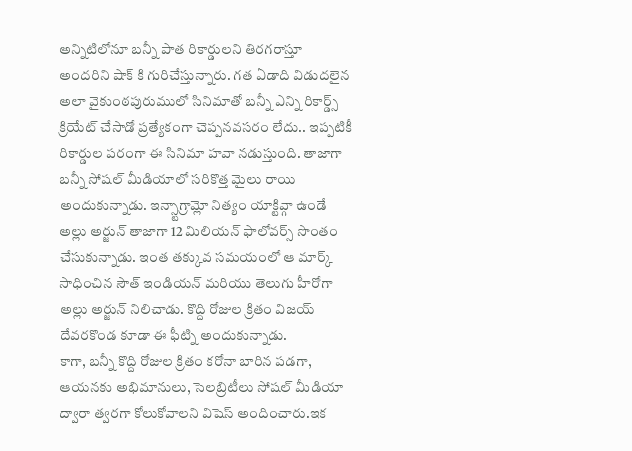అన్నిటిలోనూ బన్నీ పాత రికార్డులని తిరగరాస్తూ అందరిని షాక్ కి గురిచేస్తున్నారు. గత ఏడాది విడుదలైన అలా వైకుంఠపురుములో సినిమాతో బన్నీ ఎన్ని రికార్డ్స్ క్రియేట్ చేసాడో ప్రత్యేకంగా చెప్పనవసరం లేదు.. ఇప్పటికీ రికార్డుల పరంగా ఈ సినిమా హవా నడుస్తుంది. తాజాగా బన్నీ సోషల్ మీడియాలో సరికొత్త మైలు రాయి అందుకున్నాడు. ఇన్స్టాగ్రామ్లో నిత్యం యాక్టివ్గా ఉండే అల్లు అర్జున్ తాజాగా 12 మిలియన్ ఫాలోవర్స్ సొంతం చేసుకున్నాడు. ఇంత తక్కువ సమయంలో ఆ మార్క్ సాధించిన సౌత్ ఇండియన్ మరియు తెలుగు హీరోగా అల్లు అర్జున్ నిలిచాడు. కొద్ది రోజుల క్రితం విజయ్ దేవరకొండ కూడా ఈ ఫీట్ని అందుకున్నాడు.
కాగా, బన్నీ కొద్ది రోజుల క్రితం కరోనా బారిన పడగా, ఆయనకు అభిమానులు, సెలబ్రిటీలు సోషల్ మీడియా ద్వారా త్వరగా కోలుకోవాలని విషెస్ అందించారు.ఇక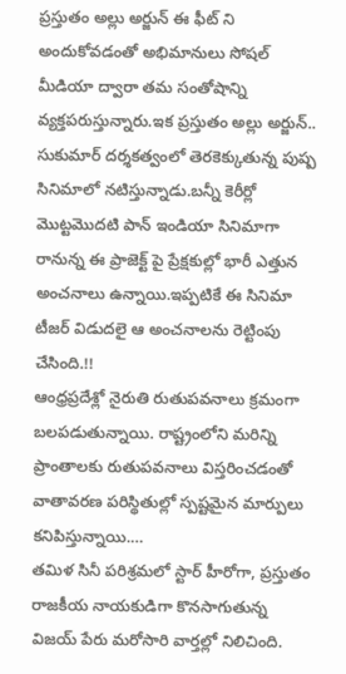ప్రస్తుతం అల్లు అర్జున్ ఈ ఫీట్ ని అందుకోవడంతో అభిమానులు సోషల్ మీడియా ద్వారా తమ సంతోషాన్ని వ్యక్తపరుస్తున్నారు.ఇక ప్రస్తుతం అల్లు అర్జున్.. సుకుమార్ దర్శకత్వంలో తెరకెక్కుతున్న పుష్ప సినిమాలో నటిస్తున్నాడు.బన్నీ కెరీర్లో మొట్టమొదటి పాన్ ఇండియా సినిమాగా రానున్న ఈ ప్రాజెక్ట్ పై ప్రేక్షకుల్లో భారీ ఎత్తున అంచనాలు ఉన్నాయి.ఇప్పటికే ఈ సినిమా టీజర్ విడుదలై ఆ అంచనాలను రెట్టింపు చేసింది.!!
ఆంధ్రప్రదేశ్లో నైరుతి రుతుపవనాలు క్రమంగా బలపడుతున్నాయి. రాష్ట్రంలోని మరిన్ని ప్రాంతాలకు రుతుపవనాలు విస్తరించడంతో వాతావరణ పరిస్థితుల్లో స్పష్టమైన మార్పులు కనిపిస్తున్నాయి.…
తమిళ సినీ పరిశ్రమలో స్టార్ హీరోగా, ప్రస్తుతం రాజకీయ నాయకుడిగా కొనసాగుతున్న విజయ్ పేరు మరోసారి వార్తల్లో నిలిచింది.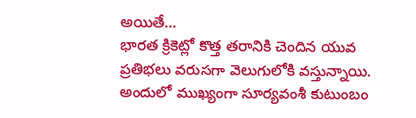అయితే…
భారత క్రికెట్లో కొత్త తరానికి చెందిన యువ ప్రతిభలు వరుసగా వెలుగులోకి వస్తున్నాయి. అందులో ముఖ్యంగా సూర్యవంశీ కుటుంబం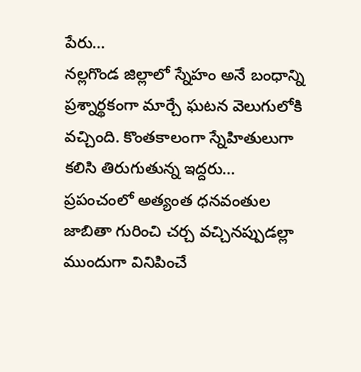పేరు…
నల్లగొండ జిల్లాలో స్నేహం అనే బంధాన్ని ప్రశ్నార్థకంగా మార్చే ఘటన వెలుగులోకి వచ్చింది. కొంతకాలంగా స్నేహితులుగా కలిసి తిరుగుతున్న ఇద్దరు…
ప్రపంచంలో అత్యంత ధనవంతుల జాబితా గురించి చర్చ వచ్చినప్పుడల్లా ముందుగా వినిపించే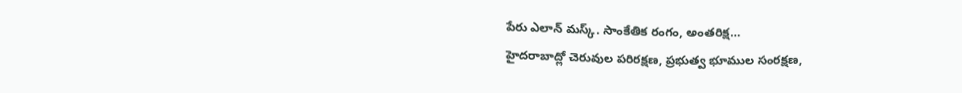పేరు ఎలాన్ మస్క్. సాంకేతిక రంగం, అంతరిక్ష…
హైదరాబాద్లో చెరువుల పరిరక్షణ, ప్రభుత్వ భూముల సంరక్షణ,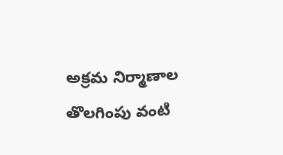అక్రమ నిర్మాణాల తొలగింపు వంటి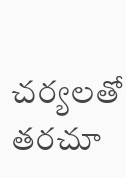చర్యలతో తరచూ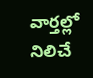వార్తల్లో నిలిచే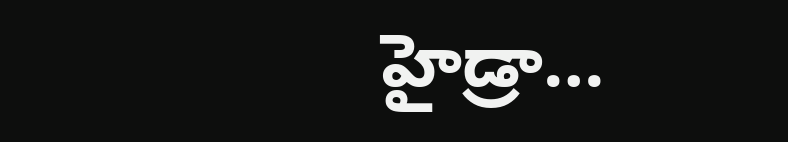హైడ్రా…